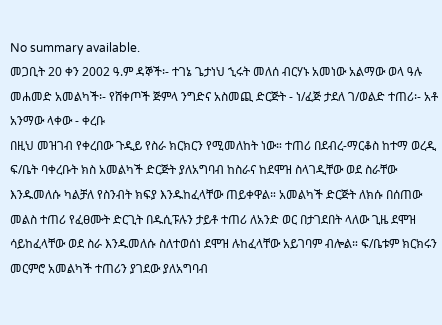No summary available.
መጋቢት 20 ቀን 2002 ዓ.ም ዳኞች፡- ተገኔ ጌታነህ ኂሩት መለሰ ብርሃኑ አመነው አልማው ወላ ዓሉ መሐመድ አመልካች፡- የሸቀጦች ጅምላ ንግድና አስመጪ ድርጅት - ነ/ፈጅ ታደለ ገ/ወልድ ተጠሪ፡- አቶ አንማው ላቀው - ቀረቡ
በዚህ መዝገብ የቀረበው ጉዲይ የስራ ክርክርን የሚመለከት ነው። ተጠሪ በደብረ-ማርቆስ ከተማ ወረዲ ፍ/ቤት ባቀረቡት ክስ አመልካች ድርጅት ያለአግባብ ከስራና ከደሞዝ ስላገዲቸው ወደ ስራቸው እንዱመለሱ ካልቻለ የስንብት ክፍያ እንዱከፈላቸው ጠይቀዋል። አመልካች ድርጅት ለክሱ በሰጠው መልስ ተጠሪ የፈፀሙት ድርጊት በዱሲፑሉን ታይቶ ተጠሪ ለአንድ ወር በታገደበት ላለው ጊዜ ደሞዝ ሳይከፈላቸው ወደ ስራ እንዱመለሱ ስለተወሰነ ደሞዝ ሉከፈላቸው አይገባም ብሎል። ፍ/ቤቱም ክርክሩን መርምሮ አመልካች ተጠሪን ያገደው ያለአግባብ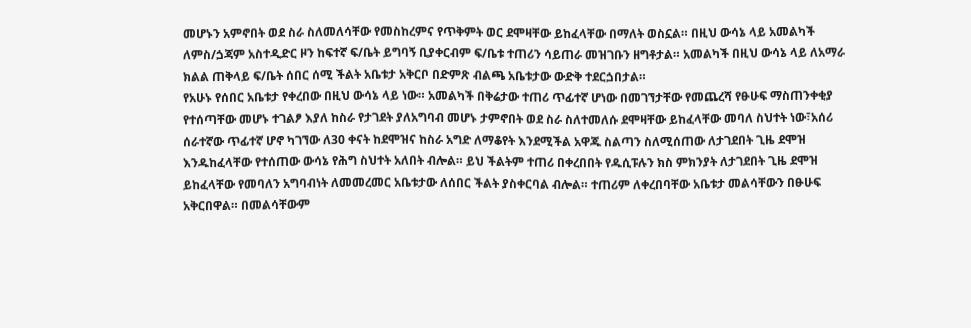መሆኑን አምኖበት ወደ ስራ ስለመለሳቸው የመስከረምና የጥቅምት ወር ደሞዛቸው ይከፈላቸው በማለት ወስኗል። በዚህ ውሳኔ ላይ አመልካች ለምስ/ጏጃም አስተዲድር ዞን ከፍተኛ ፍ/ቤት ይግባኝ ቢያቀርብም ፍ/ቤቱ ተጠሪን ሳይጠራ መዝገቡን ዘግቶታል። አመልካች በዚህ ውሳኔ ላይ ለአማራ ክልል ጠቅላይ ፍ/ቤት ሰበር ሰሚ ችልት አቤቱታ አቅርቦ በድምጽ ብልጫ አቤቱታው ውድቅ ተደርጏበታል።
የአሁኑ የሰበር አቤቱታ የቀረበው በዚህ ውሳኔ ላይ ነው። አመልካች በቅሬታው ተጠሪ ጥፊተኛ ሆነው በመገኘታቸው የመጨረሻ የፁሁፍ ማስጠንቀቂያ የተሰጣቸው መሆኑ ተገልፆ እያለ ከስራ የታገደት ያለአግባብ መሆኑ ታምኖበት ወደ ስራ ስለተመለሱ ደሞዛቸው ይከፈላቸው መባለ ስህተት ነው፣አሰሪ ሰራተኛው ጥፊተኛ ሆኖ ካገኘው ለ30 ቀናት ከደሞዝና ከስራ አግድ ለማቆየት እንደሚችል አዋጁ ስልጣን ስለሚሰጠው ለታገደበት ጊዜ ደሞዝ እንዱከፈላቸው የተሰጠው ውሳኔ የሕግ ስህተት አለበት ብሎል። ይህ ችልትም ተጠሪ በቀረበበት የዱሲፑሉን ክስ ምክንያት ለታገደበት ጊዜ ደሞዝ ይከፈላቸው የመባለን አግባብነት ለመመረመር አቤቱታው ለሰበር ችልት ያስቀርባል ብሎል። ተጠሪም ለቀረበባቸው አቤቱታ መልሳቸውን በፁሁፍ አቅርበዋል። በመልሳቸውም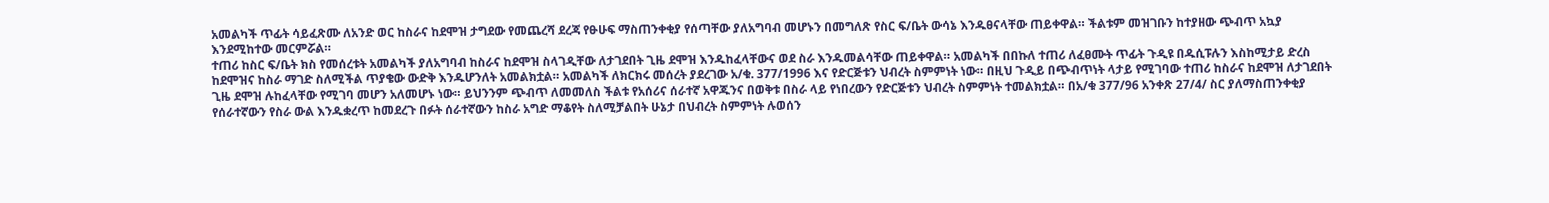አመልካች ጥፊት ሳይፈጽሙ ለአንድ ወር ከስራና ከደሞዝ ታግደው የመጨረሻ ደረጃ የፁሁፍ ማስጠንቀቂያ የሰጣቸው ያለአግባብ መሆኑን በመግለጽ የስር ፍ/ቤት ውሳኔ እንዱፀናላቸው ጠይቀዋል። ችልቱም መዝገቡን ከተያዘው ጭብጥ አኳያ እንደሚከተው መርምሯል።
ተጠሪ ከስር ፍ/ቤት ክስ የመሰረቱት አመልካች ያለአግባብ ከስራና ከደሞዝ ስላገዲቸው ለታገደበት ጊዜ ደሞዝ እንዱከፈላቸውና ወደ ስራ እንዱመልሳቸው ጠይቀዋል። አመልካች በበኩለ ተጠሪ ለፈፀሙት ጥፊት ጉዲዩ በዱሲፑሉን እስከሚታይ ድረስ ከደሞዝና ከስራ ማገድ ስለሚችል ጥያቄው ውድቅ እንዱሆንለት አመልክቷል። አመልካች ለክርክሩ መሰረት ያደረገው አ/ቁ. 377/1996 እና የድርጅቱን ህብረት ስምምነት ነው። በዚህ ጉዲይ በጭብጥነት ላታይ የሚገባው ተጠሪ ከስራና ከደሞዝ ለታገደበት ጊዜ ደሞዝ ሉከፈላቸው የሚገባ መሆን አለመሆኑ ነው። ይህንንም ጭብጥ ለመመለስ ችልቱ የአሰሪና ሰራተኛ አዋጁንና በወቅቱ በስራ ላይ የነበረውን የድርጅቱን ህብረት ስምምነት ተመልክቷል። በአ/ቁ 377/96 አንቀጽ 27/4/ ስር ያለማስጠንቀቂያ የሰራተኛውን የስራ ውል እንዱቋረጥ ከመደረጉ በፉት ሰራተኛውን ከስራ አግድ ማቆየት ስለሚቻልበት ሁኔታ በህብረት ስምምነት ሉወሰን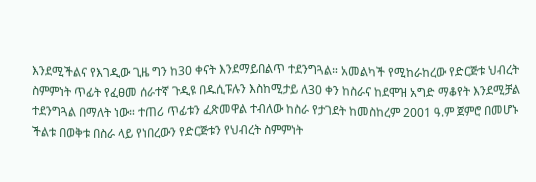እንደሚችልና የእገዲው ጊዜ ግን ከ30 ቀናት እንደማይበልጥ ተደንግጓል። አመልካች የሚከራከረው የድርጅቱ ህብረት ስምምነት ጥፊት የፈፀመ ሰራተኛ ጉዲዩ በዱሲፑሉን እስከሚታይ ለ30 ቀን ከስራና ከደሞዝ አግድ ማቆየት እንደሚቻል ተደንግጓል በማለት ነው። ተጠሪ ጥፊቱን ፈጽመዋል ተብለው ከስራ የታገደት ከመስከረም 2001 ዓ.ም ጀምሮ በመሆኑ ችልቱ በወቅቱ በስራ ላይ የነበረውን የድርጅቱን የህብረት ስምምነት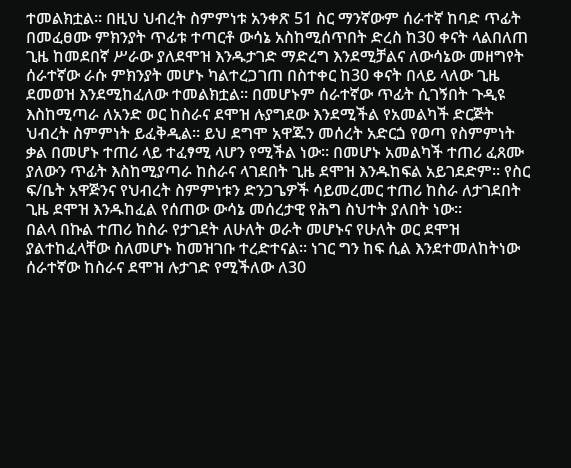ተመልክቷል። በዚህ ህብረት ስምምነቱ አንቀጽ 51 ስር ማንኛውም ሰራተኛ ከባድ ጥፊት በመፈፀሙ ምክንያት ጥፊቱ ተጣርቶ ውሳኔ አስከሚሰጥበት ድረስ ከ30 ቀናት ላልበለጠ ጊዜ ከመደበኛ ሥራው ያለደሞዝ እንዱታገድ ማድረግ እንደሚቻልና ለውሳኔው መዘግየት ሰራተኛው ራሱ ምክንያት መሆኑ ካልተረጋገጠ በስተቀር ከ30 ቀናት በላይ ላለው ጊዜ ደመወዝ እንደሚከፈለው ተመልክቷል። በመሆኑም ሰራተኛው ጥፊት ሲገኝበት ጉዲዩ እስከሚጣራ ለአንድ ወር ከስራና ደሞዝ ሉያግደው እንደሚችል የአመልካች ድርጅት ህብረት ስምምነት ይፈቅዲል። ይህ ደግሞ አዋጁን መሰረት አድርጏ የወጣ የስምምነት ቃል በመሆኑ ተጠሪ ላይ ተፈፃሚ ላሆን የሚችል ነው። በመሆኑ አመልካች ተጠሪ ፈጸሙ ያለውን ጥፊት እስከሚያጣራ ከስራና ላገደበት ጊዜ ደሞዝ እንዱከፍል አይገደድም። የስር ፍ/ቤት አዋጅንና የህብረት ስምምነቱን ድንጋጌዎች ሳይመረመር ተጠሪ ከስራ ለታገደበት ጊዜ ደሞዝ እንዱከፈል የሰጠው ውሳኔ መሰረታዊ የሕግ ስህተት ያለበት ነው።
በልላ በኩል ተጠሪ ከስራ የታገደት ለሁለት ወራት መሆኑና የሁለት ወር ደሞዝ ያልተከፈላቸው ስለመሆኑ ከመዝገቡ ተረድተናል። ነገር ግን ከፍ ሲል እንደተመለከትነው ሰራተኛው ከስራና ደሞዝ ሉታገድ የሚችለው ለ30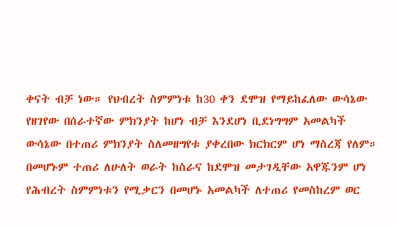ቀናት ብቻ ነው። የህብረት ስምምነቱ ከ30 ቀን ደሞዝ የማይከፈለው ውሳኔው የዘገየው በሰራተኛው ምክንያት ከሆነ ብቻ እንደሆነ ቢደነግግም አመልካች ውሳኔው በተጠሪ ምክንያት ስለመዘግየቱ ያቀረበው ክርክርም ሆነ ማስረጃ የለም።
በመሆኑም ተጠሪ ለሁለት ወራት ከስራና ከደሞዝ መታገዲቸው አዋጁንም ሆነ የሕብረት ስምምነቱን የሚቃርን በመሆኑ አመልካች ለተጠሪ የመስከረም ወር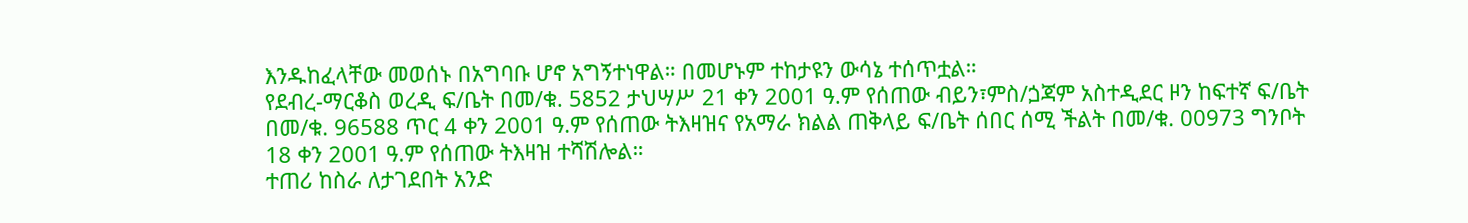እንዱከፈላቸው መወሰኑ በአግባቡ ሆኖ አግኝተነዋል። በመሆኑም ተከታዩን ውሳኔ ተሰጥቷል።
የደብረ-ማርቆስ ወረዲ ፍ/ቤት በመ/ቁ. 5852 ታህሣሥ 21 ቀን 2001 ዓ.ም የሰጠው ብይን፣ምስ/ጏጃም አስተዲደር ዞን ከፍተኛ ፍ/ቤት በመ/ቁ. 96588 ጥር 4 ቀን 2001 ዓ.ም የሰጠው ትእዛዝና የአማራ ክልል ጠቅላይ ፍ/ቤት ሰበር ሰሚ ችልት በመ/ቁ. 00973 ግንቦት 18 ቀን 2001 ዓ.ም የሰጠው ትእዛዝ ተሻሽሎል።
ተጠሪ ከስራ ለታገደበት አንድ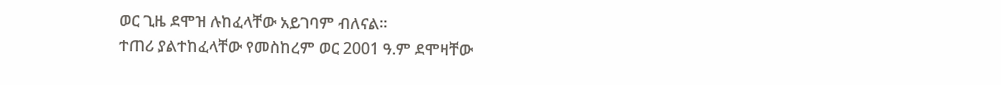ወር ጊዜ ደሞዝ ሉከፈላቸው አይገባም ብለናል።
ተጠሪ ያልተከፈላቸው የመስከረም ወር 2001 ዓ.ም ደሞዛቸው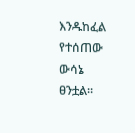እንዱከፈል የተሰጠው ውሳኔ ፀንቷል።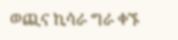ወጪና ኪሳራ ግራ ቀኙ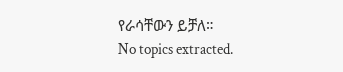የራሳቸውን ይቻለ።
No topics extracted.